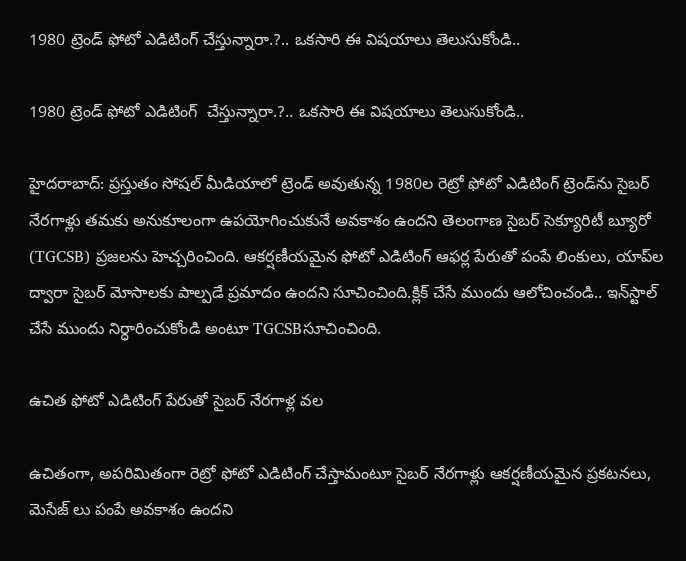1980 ట్రెండ్ ఫోటో ఎడిటింగ్ చేస్తున్నారా.?.. ఒకసారి ఈ విషయాలు తెలుసుకోండి..

1980 ట్రెండ్ ఫోటో ఎడిటింగ్  చేస్తున్నారా.?.. ఒకసారి ఈ విషయాలు తెలుసుకోండి..

హైదరాబాద్: ప్రస్తుతం సోషల్ మీడియాలో ట్రెండ్ అవుతున్న 1980ల రెట్రో ఫోటో ఎడిటింగ్ ట్రెండ్‌ను సైబర్ నేరగాళ్లు తమకు అనుకూలంగా ఉపయోగించుకునే అవకాశం ఉందని తెలంగాణ సైబర్ సెక్యూరిటీ బ్యూరో (TGCSB) ప్రజలను హెచ్చరించింది. ఆకర్షణీయమైన ఫోటో ఎడిటింగ్ ఆఫర్ల పేరుతో పంపే లింకులు, యాప్‌ల ద్వారా సైబర్ మోసాలకు పాల్పడే ప్రమాదం ఉందని సూచించింది.క్లిక్ చేసే ముందు ఆలోచించండి.. ఇన్‌స్టాల్ చేసే ముందు నిర్ధారించుకోండి అంటూ TGCSBసూచించింది.

ఉచిత ఫోటో ఎడిటింగ్ పేరుతో సైబర్ నేరగాళ్ల వల

ఉచితంగా, అపరిమితంగా రెట్రో ఫోటో ఎడిటింగ్ చేస్తామంటూ సైబర్ నేరగాళ్లు ఆకర్షణీయమైన ప్రకటనలు, మెసేజ్ లు పంపే అవకాశం ఉందని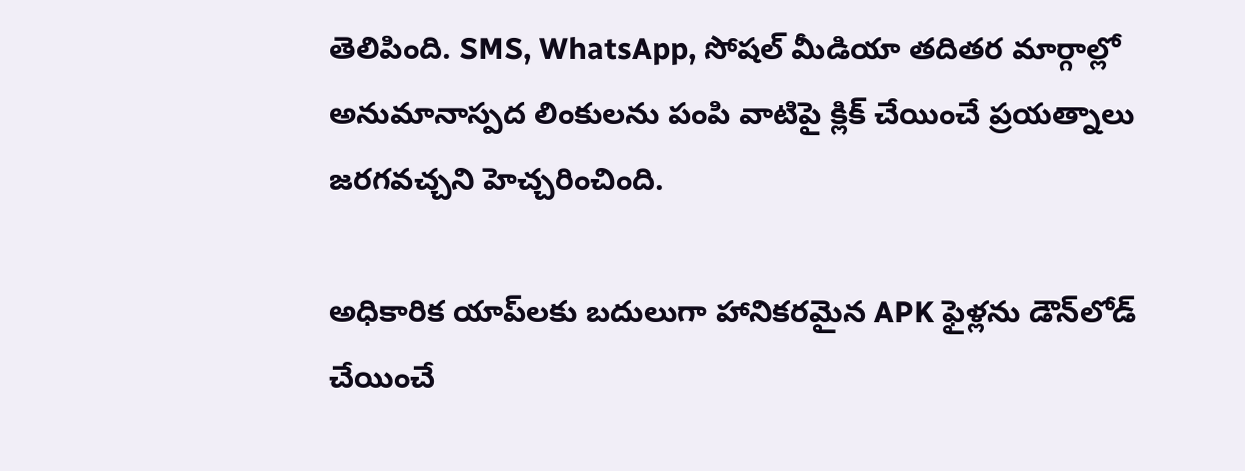తెలిపింది. SMS, WhatsApp, సోషల్ మీడియా తదితర మార్గాల్లో అనుమానాస్పద లింకులను పంపి వాటిపై క్లిక్ చేయించే ప్రయత్నాలు జరగవచ్చని హెచ్చరించింది.

అధికారిక యాప్‌లకు బదులుగా హానికరమైన APK ఫైళ్లను డౌన్‌లోడ్ చేయించే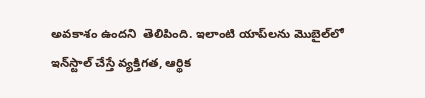అవకాశం ఉందని  తెలిపింది. ఇలాంటి యాప్‌లను మొబైల్‌లో ఇన్‌స్టాల్ చేస్తే వ్యక్తిగత, ఆర్థిక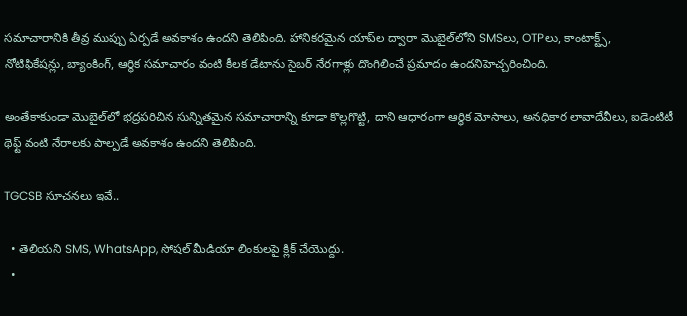సమాచారానికి తీవ్ర ముప్పు ఏర్పడే అవకాశం ఉందని తెలిపింది. హానికరమైన యాప్‌ల ద్వారా మొబైల్‌లోని SMSలు, OTPలు, కాంటాక్ట్స్, నోటిఫికేషన్లు, బ్యాంకింగ్, ఆర్థిక సమాచారం వంటి కీలక డేటాను సైబర్ నేరగాళ్లు దొంగిలించే ప్రమాదం ఉందనిహెచ్చరించింది.

అంతేకాకుండా మొబైల్‌లో భద్రపరిచిన సున్నితమైన సమాచారాన్ని కూడా కొల్లగొట్టి, దాని ఆధారంగా ఆర్థిక మోసాలు, అనధికార లావాదేవీలు, ఐడెంటిటీ థెఫ్ట్ వంటి నేరాలకు పాల్పడే అవకాశం ఉందని తెలిపింది.

TGCSB సూచనలు ఇవే..

  • తెలియని SMS, WhatsApp, సోషల్ మీడియా లింకులపై క్లిక్ చేయొద్దు.
  •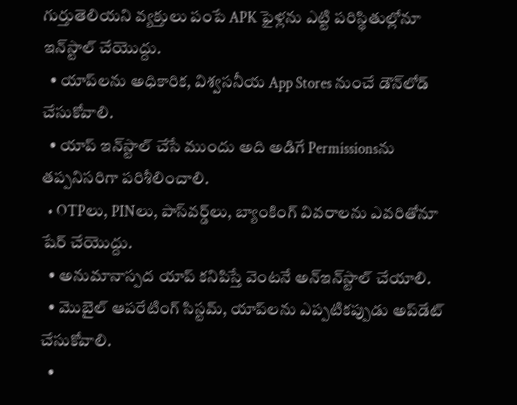గుర్తుతెలియని వ్యక్తులు పంపే APK ఫైళ్లను ఎట్టి పరిస్థితుల్లోనూ ఇన్‌స్టాల్ చేయొద్దు.
  • యాప్‌లను అధికారిక, విశ్వసనీయ App Stores నుంచే డౌన్‌లోడ్ చేసుకోవాలి.
  • యాప్ ఇన్‌స్టాల్ చేసే ముందు అది అడిగే Permissionsను తప్పనిసరిగా పరిశీలించాలి.
  • OTPలు, PINలు, పాస్‌వర్డ్‌లు, బ్యాంకింగ్ వివరాలను ఎవరితోనూ షేర్ చేయొద్దు.
  • అనుమానాస్పద యాప్ కనిపిస్తే వెంటనే అన్‌ఇన్‌స్టాల్ చేయాలి.
  • మొబైల్ ఆపరేటింగ్ సిస్టమ్, యాప్‌లను ఎప్పటికప్పుడు అప్‌డేట్ చేసుకోవాలి.
  •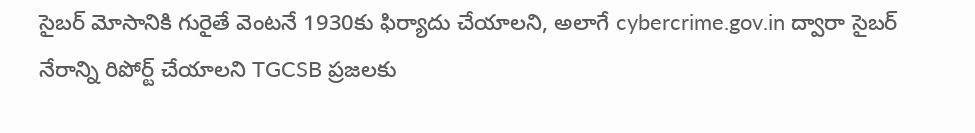సైబర్ మోసానికి గురైతే వెంటనే 1930కు ఫిర్యాదు చేయాలని, అలాగే cybercrime.gov.in ద్వారా సైబర్ నేరాన్ని రిపోర్ట్ చేయాలని TGCSB ప్రజలకు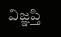విజ్ఞప్తి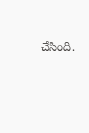చేసింది.